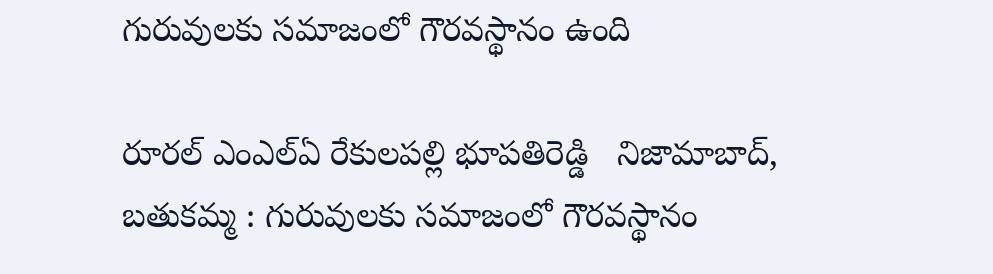గురువులకు సమాజంలో గౌరవస్థానం ఉంది

రూరల్ ఎంఎల్ఏ రేకులపల్లి భూపతిరెడ్డి   నిజామాబాద్, బతుకమ్మ : గురువులకు సమాజంలో గౌరవస్థానం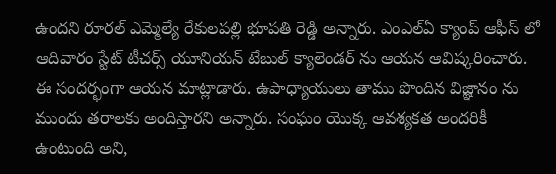ఉందని రూరల్ ఎమ్మెల్యే రేకులపల్లి భూపతి రెడ్డి అన్నారు. ఎంఎల్ఏ క్యాంప్ ఆఫీస్ లో ఆదివారం స్టేట్ టీచర్స్ యూనియన్ టేబుల్ క్యాలెండర్ ను ఆయన ఆవిష్కరించారు. ఈ సందర్భంగా ఆయన మాట్లాడారు. ఉపాధ్యాయులు తాము పొందిన విజ్ఞానం ను ముందు తరాలకు అందిస్తారని అన్నారు. సంఘం యొక్క ఆవశ్యకత అందరికీ ఉంటుంది అని,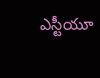ఎస్టీయూ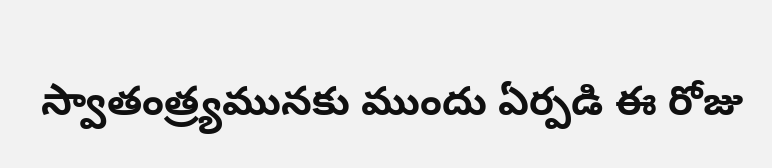స్వాతంత్ర్యమునకు ముందు ఏర్పడి ఈ రోజు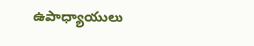ఉపాధ్యాయులు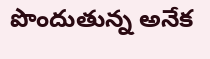పొందుతున్న అనేక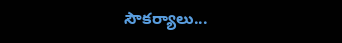సౌకర్యాలు...